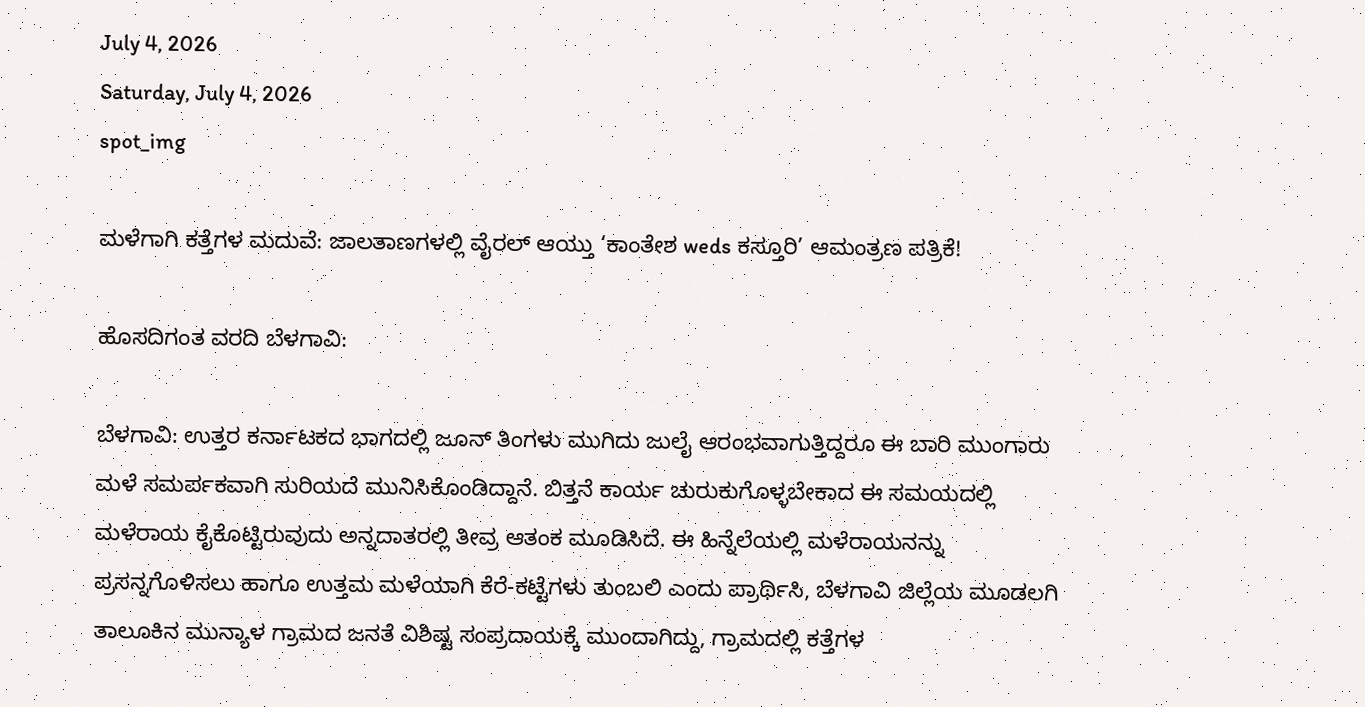July 4, 2026
Saturday, July 4, 2026
spot_img

ಮಳೆಗಾಗಿ ಕತ್ತೆಗಳ ಮದುವೆ: ಜಾಲತಾಣಗಳಲ್ಲಿ ವೈರಲ್ ಆಯ್ತು ‘ಕಾಂತೇಶ weds ಕಸ್ತೂರಿ’ ಆಮಂತ್ರಣ ಪತ್ರಿಕೆ!

ಹೊಸದಿಗಂತ ವರದಿ ಬೆಳಗಾವಿ:

ಬೆಳಗಾವಿ: ಉತ್ತರ ಕರ್ನಾಟಕದ ಭಾಗದಲ್ಲಿ ಜೂನ್ ತಿಂಗಳು ಮುಗಿದು ಜುಲೈ ಆರಂಭವಾಗುತ್ತಿದ್ದರೂ ಈ ಬಾರಿ ಮುಂಗಾರು ಮಳೆ ಸಮರ್ಪಕವಾಗಿ ಸುರಿಯದೆ ಮುನಿಸಿಕೊಂಡಿದ್ದಾನೆ. ಬಿತ್ತನೆ ಕಾರ್ಯ ಚುರುಕುಗೊಳ್ಳಬೇಕಾದ ಈ ಸಮಯದಲ್ಲಿ ಮಳೆರಾಯ ಕೈಕೊಟ್ಟಿರುವುದು ಅನ್ನದಾತರಲ್ಲಿ ತೀವ್ರ ಆತಂಕ ಮೂಡಿಸಿದೆ. ಈ ಹಿನ್ನೆಲೆಯಲ್ಲಿ ಮಳೆರಾಯನನ್ನು ಪ್ರಸನ್ನಗೊಳಿಸಲು ಹಾಗೂ ಉತ್ತಮ ಮಳೆಯಾಗಿ ಕೆರೆ-ಕಟ್ಟೆಗಳು ತುಂಬಲಿ ಎಂದು ಪ್ರಾರ್ಥಿಸಿ, ಬೆಳಗಾವಿ ಜಿಲ್ಲೆಯ ಮೂಡಲಗಿ ತಾಲೂಕಿನ ಮುನ್ಯಾಳ ಗ್ರಾಮದ ಜನತೆ ವಿಶಿಷ್ಟ ಸಂಪ್ರದಾಯಕ್ಕೆ ಮುಂದಾಗಿದ್ದು, ಗ್ರಾಮದಲ್ಲಿ ಕತ್ತೆಗಳ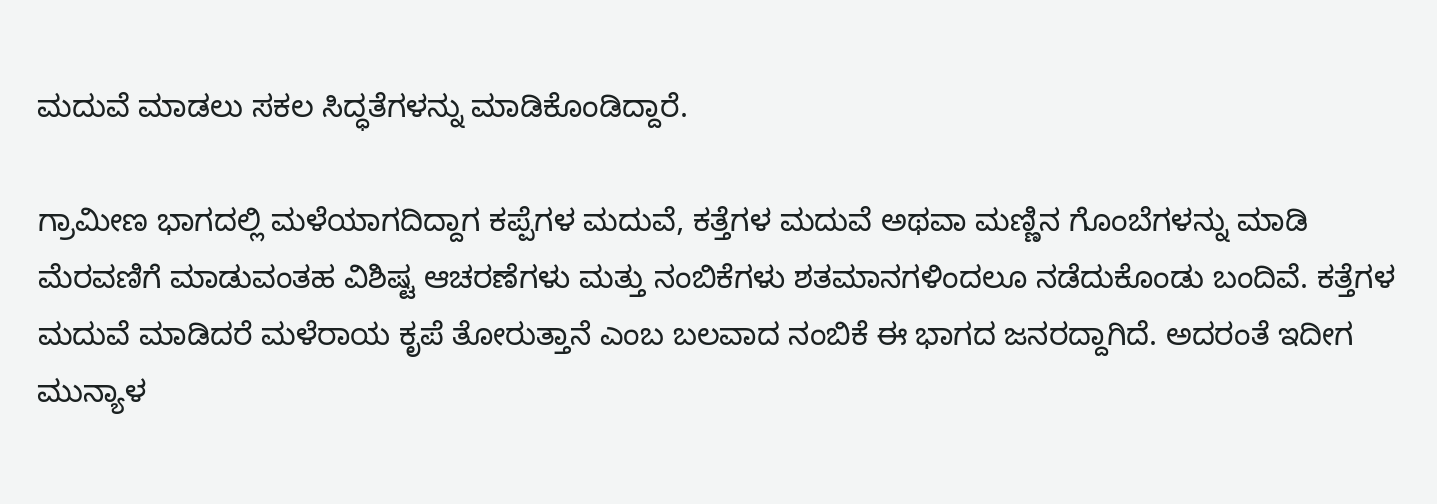ಮದುವೆ ಮಾಡಲು ಸಕಲ ಸಿದ್ಧತೆಗಳನ್ನು ಮಾಡಿಕೊಂಡಿದ್ದಾರೆ.

ಗ್ರಾಮೀಣ ಭಾಗದಲ್ಲಿ ಮಳೆಯಾಗದಿದ್ದಾಗ ಕಪ್ಪೆಗಳ ಮದುವೆ, ಕತ್ತೆಗಳ ಮದುವೆ ಅಥವಾ ಮಣ್ಣಿನ ಗೊಂಬೆಗಳನ್ನು ಮಾಡಿ ಮೆರವಣಿಗೆ ಮಾಡುವಂತಹ ವಿಶಿಷ್ಟ ಆಚರಣೆಗಳು ಮತ್ತು ನಂಬಿಕೆಗಳು ಶತಮಾನಗಳಿಂದಲೂ ನಡೆದುಕೊಂಡು ಬಂದಿವೆ. ಕತ್ತೆಗಳ ಮದುವೆ ಮಾಡಿದರೆ ಮಳೆರಾಯ ಕೃಪೆ ತೋರುತ್ತಾನೆ ಎಂಬ ಬಲವಾದ ನಂಬಿಕೆ ಈ ಭಾಗದ ಜನರದ್ದಾಗಿದೆ. ಅದರಂತೆ ಇದೀಗ ಮುನ್ಯಾಳ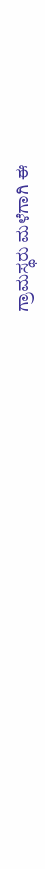ಗ್ರಾಮಸ್ಥರು ಮಳೆಗಾಗಿ ಈ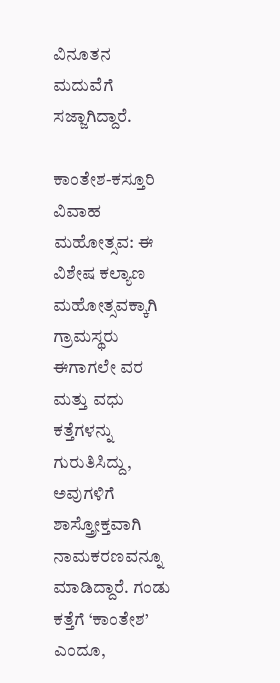ವಿನೂತನ ಮದುವೆಗೆ ಸಜ್ಜಾಗಿದ್ದಾರೆ.

ಕಾಂತೇಶ-ಕಸ್ತೂರಿ ವಿವಾಹ ಮಹೋತ್ಸವ: ಈ ವಿಶೇಷ ಕಲ್ಯಾಣ ಮಹೋತ್ಸವಕ್ಕಾಗಿ ಗ್ರಾಮಸ್ಥರು ಈಗಾಗಲೇ ವರ ಮತ್ತು ವಧು ಕತ್ತೆಗಳನ್ನು ಗುರುತಿಸಿದ್ದು, ಅವುಗಳಿಗೆ ಶಾಸ್ತ್ರೋಕ್ತವಾಗಿ ನಾಮಕರಣವನ್ನೂ ಮಾಡಿದ್ದಾರೆ. ಗಂಡು ಕತ್ತೆಗೆ ‘ಕಾಂತೇಶ’ ಎಂದೂ,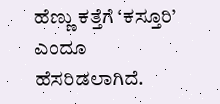ಹೆಣ್ಣು ಕತ್ತೆಗೆ ‘ಕಸ್ತೂರಿ’ ಎಂದೂ ಹೆಸರಿಡಲಾಗಿದೆ.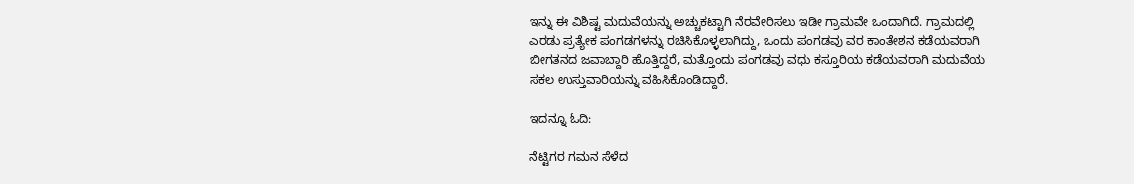ಇನ್ನು ಈ ವಿಶಿಷ್ಟ ಮದುವೆಯನ್ನು ಅಚ್ಚುಕಟ್ಟಾಗಿ ನೆರವೇರಿಸಲು ಇಡೀ ಗ್ರಾಮವೇ ಒಂದಾಗಿದೆ. ಗ್ರಾಮದಲ್ಲಿ ಎರಡು ಪ್ರತ್ಯೇಕ ಪಂಗಡಗಳನ್ನು ರಚಿಸಿಕೊಳ್ಳಲಾಗಿದ್ದು, ಒಂದು ಪಂಗಡವು ವರ ಕಾಂತೇಶನ ಕಡೆಯವರಾಗಿ ಬೀಗತನದ ಜವಾಬ್ದಾರಿ ಹೊತ್ತಿದ್ದರೆ, ಮತ್ತೊಂದು ಪಂಗಡವು ವಧು ಕಸ್ತೂರಿಯ ಕಡೆಯವರಾಗಿ ಮದುವೆಯ ಸಕಲ ಉಸ್ತುವಾರಿಯನ್ನು ವಹಿಸಿಕೊಂಡಿದ್ದಾರೆ.

ಇದನ್ನೂ ಓದಿ:

ನೆಟ್ಟಿಗರ ಗಮನ ಸೆಳೆದ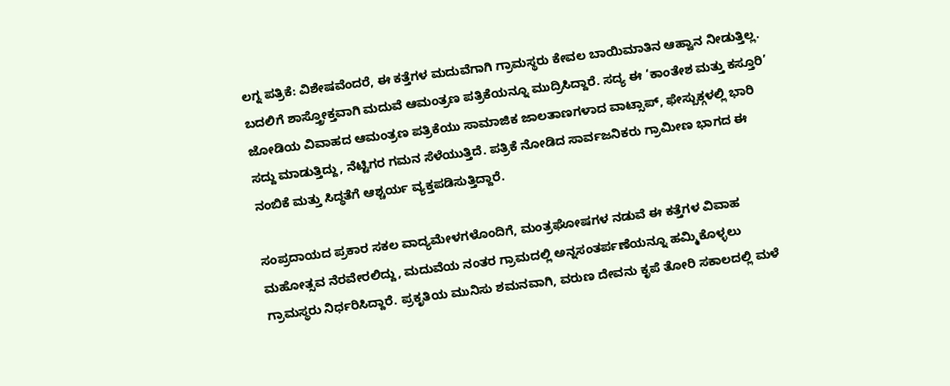ಲಗ್ನ ಪತ್ರಿಕೆ: ವಿಶೇಷವೆಂದರೆ, ಈ ಕತ್ತೆಗಳ ಮದುವೆಗಾಗಿ ಗ್ರಾಮಸ್ಥರು ಕೇವಲ ಬಾಯಿಮಾತಿನ ಆಹ್ವಾನ ನೀಡುತ್ತಿಲ್ಲ. ಬದಲಿಗೆ ಶಾಸ್ತ್ರೋಕ್ತವಾಗಿ ಮದುವೆ ಆಮಂತ್ರಣ ಪತ್ರಿಕೆಯನ್ನೂ ಮುದ್ರಿಸಿದ್ದಾರೆ. ಸದ್ಯ ಈ ‘ಕಾಂತೇಶ ಮತ್ತು ಕಸ್ತೂರಿ’ ಜೋಡಿಯ ವಿವಾಹದ ಆಮಂತ್ರಣ ಪತ್ರಿಕೆಯು ಸಾಮಾಜಿಕ ಜಾಲತಾಣಗಳಾದ ವಾಟ್ಸಾಪ್, ಫೇಸ್ಬುಕ್ಗಳಲ್ಲಿ ಭಾರಿ ಸದ್ದು ಮಾಡುತ್ತಿದ್ದು, ನೆಟ್ಟಿಗರ ಗಮನ ಸೆಳೆಯುತ್ತಿದೆ. ಪತ್ರಿಕೆ ನೋಡಿದ ಸಾರ್ವಜನಿಕರು ಗ್ರಾಮೀಣ ಭಾಗದ ಈ ನಂಬಿಕೆ ಮತ್ತು ಸಿದ್ಧತೆಗೆ ಆಶ್ಚರ್ಯ ವ್ಯಕ್ತಪಡಿಸುತ್ತಿದ್ದಾರೆ.

ಸಂಪ್ರದಾಯದ ಪ್ರಕಾರ ಸಕಲ ವಾದ್ಯಮೇಳಗಳೊಂದಿಗೆ, ಮಂತ್ರಘೋಷಗಳ ನಡುವೆ ಈ ಕತ್ತೆಗಳ ವಿವಾಹ ಮಹೋತ್ಸವ ನೆರವೇರಲಿದ್ದು, ಮದುವೆಯ ನಂತರ ಗ್ರಾಮದಲ್ಲಿ ಅನ್ನಸಂತರ್ಪಣೆಯನ್ನೂ ಹಮ್ಮಿಕೊಳ್ಳಲು ಗ್ರಾಮಸ್ಥರು ನಿರ್ಧರಿಸಿದ್ದಾರೆ. ಪ್ರಕೃತಿಯ ಮುನಿಸು ಶಮನವಾಗಿ, ವರುಣ ದೇವನು ಕೃಪೆ ತೋರಿ ಸಕಾಲದಲ್ಲಿ ಮಳೆ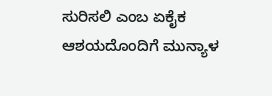ಸುರಿಸಲಿ ಎಂಬ ಏಕೈಕ ಆಶಯದೊಂದಿಗೆ ಮುನ್ಯಾಳ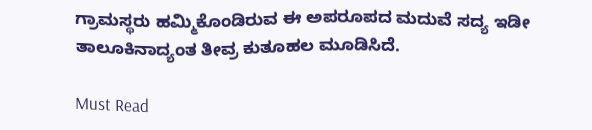ಗ್ರಾಮಸ್ಥರು ಹಮ್ಮಿಕೊಂಡಿರುವ ಈ ಅಪರೂಪದ ಮದುವೆ ಸದ್ಯ ಇಡೀ ತಾಲೂಕಿನಾದ್ಯಂತ ತೀವ್ರ ಕುತೂಹಲ ಮೂಡಿಸಿದೆ.

Must Read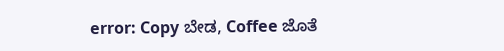error: Copy ಬೇಡ, Coffee ಜೊತೆ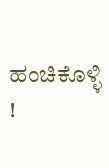ಹಂಚಿಕೊಳ್ಳಿ !